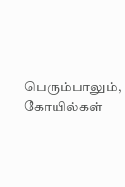பெரும்பாலும், கோயில்கள்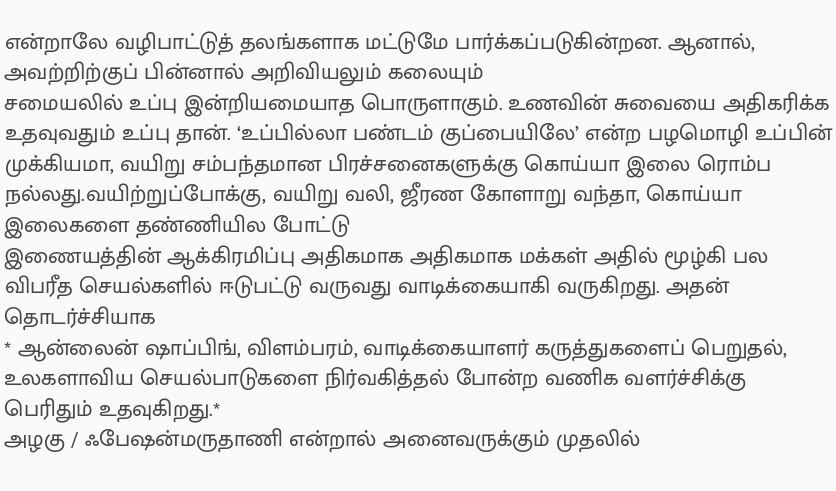என்றாலே வழிபாட்டுத் தலங்களாக மட்டுமே பார்க்கப்படுகின்றன. ஆனால், அவற்றிற்குப் பின்னால் அறிவியலும் கலையும்
சமையலில் உப்பு இன்றியமையாத பொருளாகும். உணவின் சுவையை அதிகரிக்க உதவுவதும் உப்பு தான். ‘உப்பில்லா பண்டம் குப்பையிலே’ என்ற பழமொழி உப்பின்
முக்கியமா, வயிறு சம்பந்தமான பிரச்சனைகளுக்கு கொய்யா இலை ரொம்ப நல்லது.வயிற்றுப்போக்கு, வயிறு வலி, ஜீரண கோளாறு வந்தா, கொய்யா இலைகளை தண்ணியில போட்டு
இணையத்தின் ஆக்கிரமிப்பு அதிகமாக அதிகமாக மக்கள் அதில் மூழ்கி பல விபரீத செயல்களில் ஈடுபட்டு வருவது வாடிக்கையாகி வருகிறது. அதன் தொடர்ச்சியாக
* ஆன்லைன் ஷாப்பிங், விளம்பரம், வாடிக்கையாளர் கருத்துகளைப் பெறுதல், உலகளாவிய செயல்பாடுகளை நிர்வகித்தல் போன்ற வணிக வளர்ச்சிக்கு பெரிதும் உதவுகிறது.*
அழகு / ஃபேஷன்மருதாணி என்றால் அனைவருக்கும் முதலில்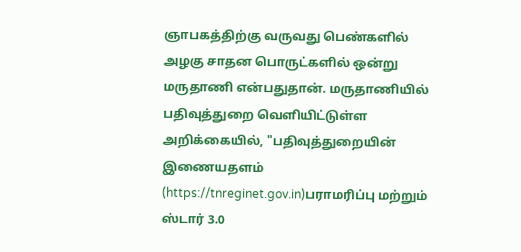ஞாபகத்திற்கு வருவது பெண்களில் அழகு சாதன பொருட்களில் ஒன்று மருதாணி என்பதுதான். மருதாணியில்
பதிவுத்துறை வெளியிட்டுள்ள அறிக்கையில், "பதிவுத்துறையின் இணையதளம் (https://tnreginet.gov.in)பராமரிப்பு மற்றும் ஸ்டார் 3.0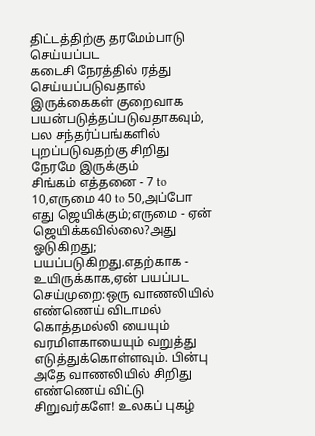திட்டத்திற்கு தரமேம்பாடு செய்யப்பட
கடைசி நேரத்தில் ரத்து செய்யப்படுவதால் இருக்கைகள் குறைவாக பயன்படுத்தப்படுவதாகவும், பல சந்தர்ப்பங்களில் புறப்படுவதற்கு சிறிது நேரமே இருக்கும்
சிங்கம் எத்தனை - 7 to 10,எருமை 40 to 50,அப்போ எது ஜெயிக்கும்;எருமை - ஏன் ஜெயிக்கவில்லை?அது ஓடுகிறது; பயப்படுகிறது.எதற்காக - உயிருக்காக,ஏன் பயப்பட
செய்முறை:ஒரு வாணலியில் எண்ணெய் விடாமல் கொத்தமல்லி யையும் வரமிளகாயையும் வறுத்து எடுத்துக்கொள்ளவும். பின்பு அதே வாணலியில் சிறிது எண்ணெய் விட்டு
சிறுவர்களே! உலகப் புகழ்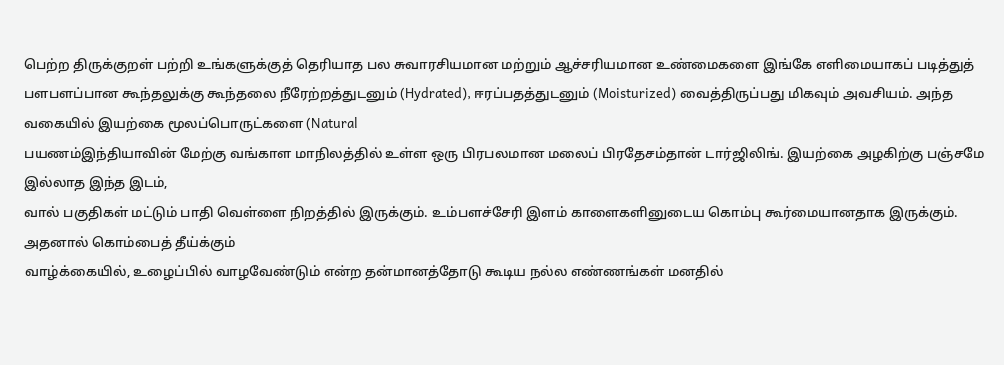பெற்ற திருக்குறள் பற்றி உங்களுக்குத் தெரியாத பல சுவாரசியமான மற்றும் ஆச்சரியமான உண்மைகளை இங்கே எளிமையாகப் படித்துத்
பளபளப்பான கூந்தலுக்கு கூந்தலை நீரேற்றத்துடனும் (Hydrated), ஈரப்பதத்துடனும் (Moisturized) வைத்திருப்பது மிகவும் அவசியம். அந்த வகையில் இயற்கை மூலப்பொருட்களை (Natural
பயணம்இந்தியாவின் மேற்கு வங்காள மாநிலத்தில் உள்ள ஒரு பிரபலமான மலைப் பிரதேசம்தான் டார்ஜிலிங். இயற்கை அழகிற்கு பஞ்சமே இல்லாத இந்த இடம்,
வால் பகுதிகள் மட்டும் பாதி வெள்ளை நிறத்தில் இருக்கும். உம்பளச்சேரி இளம் காளைகளினுடைய கொம்பு கூர்மையானதாக இருக்கும். அதனால் கொம்பைத் தீய்க்கும்
வாழ்க்கையில், உழைப்பில் வாழவேண்டும் என்ற தன்மானத்தோடு கூடிய நல்ல எண்ணங்கள் மனதில்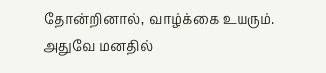தோன்றினால், வாழ்க்கை உயரும். அதுவே மனதில்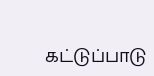கட்டுப்பாடு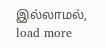இல்லாமல்,
load more